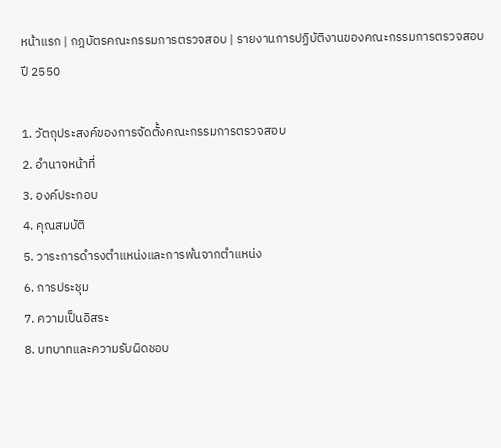หน้าแรก | กฎบัตรคณะกรรมการตรวจสอบ | รายงานการปฏิบัติงานของคณะกรรมการตรวจสอบปี 2550

1. วัตถุประสงค์ของการจัดตั้งคณะกรรมการตรวจสอบ
2. อำนาจหน้าที่
3. องค์ประกอบ
4. คุณสมบัติ
5. วาระการดำรงตำแหน่งและการพ้นจากตำแหน่ง
6. การประชุม
7. ความเป็นอิสระ
8. บทบาทและความรับผิดชอบ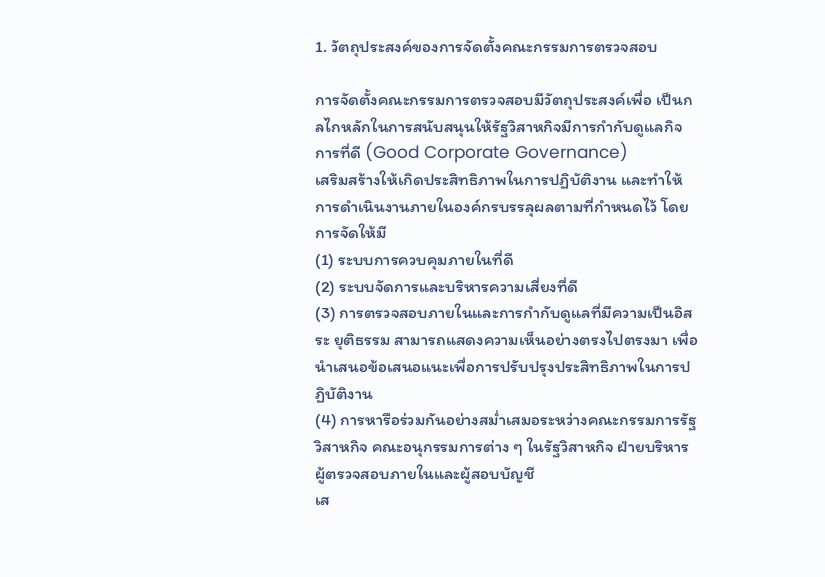1. วัตถุประสงค์ของการจัดตั้งคณะกรรมการตรวจสอบ

การจัดตั้งคณะกรรมการตรวจสอบมีวัตถุประสงค์เพื่อ เป็นกลไกหลักในการสนับสนุนให้รัฐวิสาหกิจมีการกำกับดูแลกิจการที่ดี (Good Corporate Governance)
เสริมสร้างให้เกิดประสิทธิภาพในการปฏิบัติงาน และทำให้การดำเนินงานภายในองค์กรบรรลุผลตามที่กำหนดไว้ โดยการจัดให้มี
(1) ระบบการควบคุมภายในที่ดี
(2) ระบบจัดการและบริหารความเสี่ยงที่ดี
(3) การตรวจสอบภายในและการกำกับดูแลที่มีความเป็นอิสระ ยุติธรรม สามารถแสดงความเห็นอย่างตรงไปตรงมา เพื่อนำเสนอข้อเสนอแนะเพื่อการปรับปรุงประสิทธิภาพในการปฏิบัติงาน
(4) การหารือร่วมกันอย่างสม่ำเสมอระหว่างคณะกรรมการรัฐวิสาหกิจ คณะอนุกรรมการต่าง ๆ ในรัฐวิสาหกิจ ฝ่ายบริหาร ผู้ตรวจสอบภายในและผู้สอบบัญชี
เส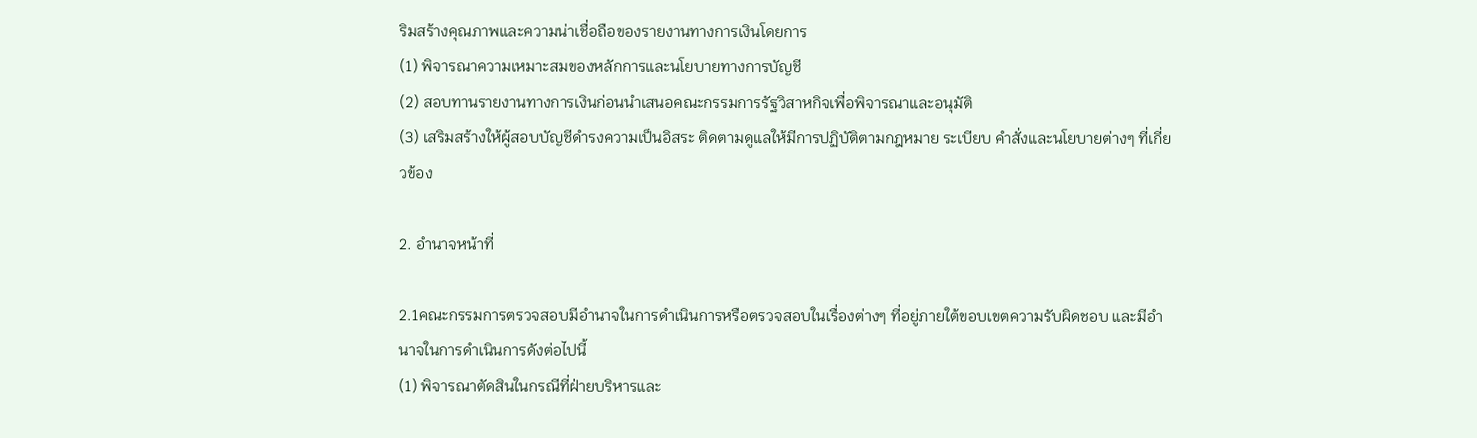ริมสร้างคุณภาพและความน่าเชื่อถือของรายงานทางการเงินโดยการ
(1) พิจารณาความเหมาะสมของหลักการและนโยบายทางการบัญชี
(2) สอบทานรายงานทางการเงินก่อนนำเสนอคณะกรรมการรัฐวิสาหกิจเพื่อพิจารณาและอนุมัติ
(3) เสริมสร้างให้ผู้สอบบัญชีดำรงความเป็นอิสระ ติดตามดูแลให้มีการปฏิบัติตามกฎหมาย ระเบียบ คำสั่งและนโยบายต่างๆ ที่เกี่ยวข้อง

2. อำนาจหน้าที่

2.1คณะกรรมการตรวจสอบมีอำนาจในการดำเนินการหรือตรวจสอบในเรื่องต่างๆ ที่อยู่ภายใต้ขอบเขตความรับผิดชอบ และมีอำนาจในการดำเนินการดังต่อไปนี้
(1) พิจารณาตัดสินในกรณีที่ฝ่ายบริหารและ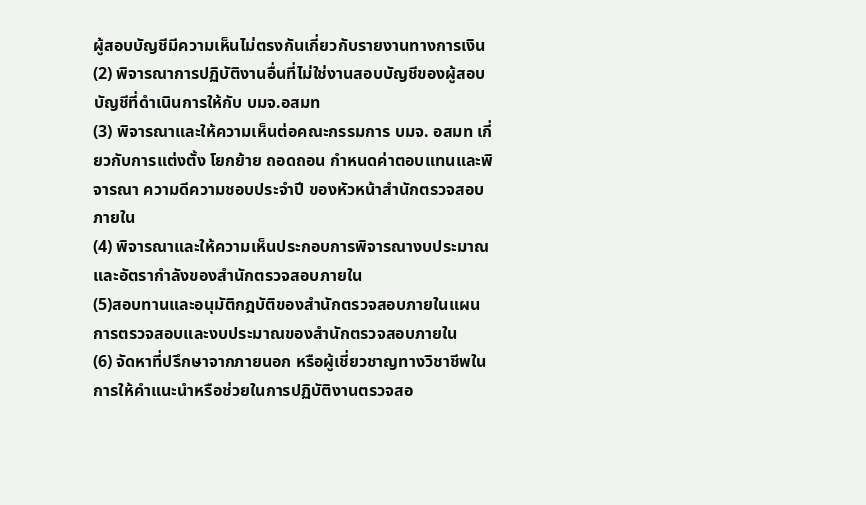ผู้สอบบัญชีมีความเห็นไม่ตรงกันเกี่ยวกับรายงานทางการเงิน
(2) พิจารณาการปฏิบัติงานอื่นที่ไม่ใช่งานสอบบัญชีของผู้สอบบัญชีที่ดำเนินการให้กับ บมจ.อสมท
(3) พิจารณาและให้ความเห็นต่อคณะกรรมการ บมจ. อสมท เกี่ยวกับการแต่งตั้ง โยกย้าย ถอดถอน กำหนดค่าตอบแทนและพิจารณา ความดีความชอบประจำปี ของหัวหน้าสำนักตรวจสอบภายใน
(4) พิจารณาและให้ความเห็นประกอบการพิจารณางบประมาณและอัตรากำลังของสำนักตรวจสอบภายใน
(5)สอบทานและอนุมัติกฎบัติของสำนักตรวจสอบภายในแผนการตรวจสอบและงบประมาณของสำนักตรวจสอบภายใน
(6) จัดหาที่ปรึกษาจากภายนอก หรือผู้เชี่ยวชาญทางวิชาชีพในการให้คำแนะนำหรือช่วยในการปฏิบัติงานตรวจสอ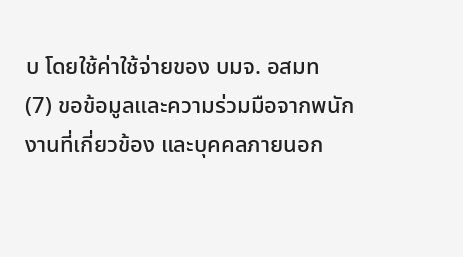บ โดยใช้ค่าใช้จ่ายของ บมจ. อสมท
(7) ขอข้อมูลและความร่วมมือจากพนักงานที่เกี่ยวข้อง และบุคคลภายนอก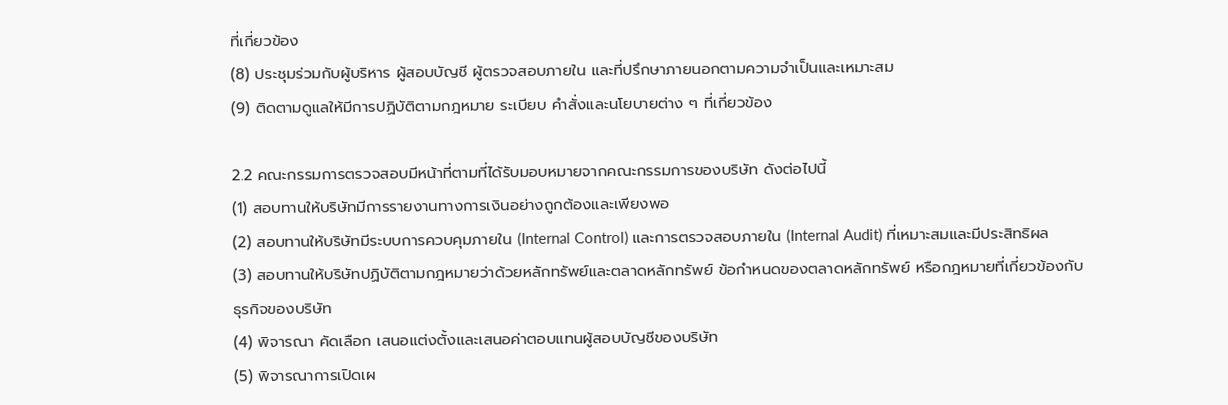ที่เกี่ยวข้อง
(8) ประชุมร่วมกับผู้บริหาร ผู้สอบบัญชี ผู้ตรวจสอบภายใน และที่ปรึกษาภายนอกตามความจำเป็นและเหมาะสม
(9) ติดตามดูแลให้มีการปฏิบัติตามกฎหมาย ระเบียบ คำสั่งและนโยบายต่าง ๆ ที่เกี่ยวข้อง

2.2 คณะกรรมการตรวจสอบมีหน้าที่ตามที่ได้รับมอบหมายจากคณะกรรมการของบริษัท ดังต่อไปนี้
(1) สอบทานให้บริษัทมีการรายงานทางการเงินอย่างถูกต้องและเพียงพอ
(2) สอบทานให้บริษัทมีระบบการควบคุมภายใน (Internal Control) และการตรวจสอบภายใน (Internal Audit) ที่เหมาะสมและมีประสิทธิผล
(3) สอบทานให้บริษัทปฏิบัติตามกฎหมายว่าด้วยหลักทรัพย์และตลาดหลักทรัพย์ ข้อกำหนดของตลาดหลักทรัพย์ หรือกฎหมายที่เกี่ยวข้องกับธุรกิจของบริษัท
(4) พิจารณา คัดเลือก เสนอแต่งตั้งและเสนอค่าตอบแทนผู้สอบบัญชีของบริษัท
(5) พิจารณาการเปิดเผ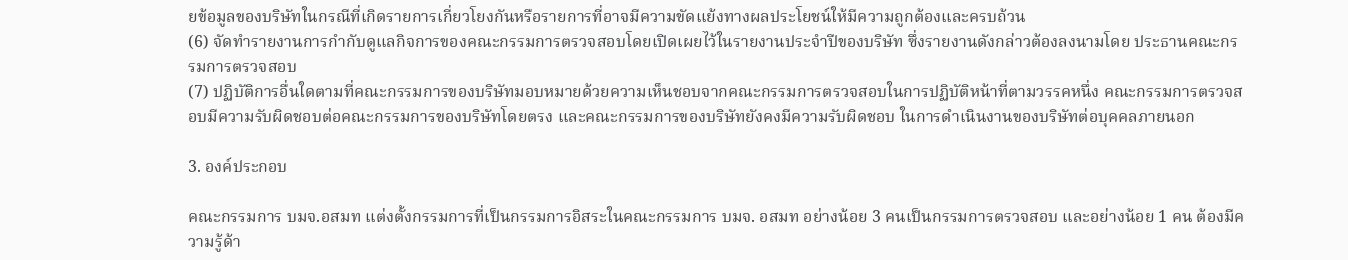ยข้อมูลของบริษัทในกรณีที่เกิดรายการเกี่ยวโยงกันหรือรายการที่อาจมีความขัดแย้งทางผลประโยชน์ให้มีความถูกต้องและครบถ้วน
(6) จัดทำรายงานการกำกับดูแลกิจการของคณะกรรมการตรวจสอบโดยเปิดเผยไว้ในรายงานประจำปีของบริษัท ซึ่งรายงานดังกล่าวต้องลงนามโดย ประธานคณะกรรมการตรวจสอบ
(7) ปฏิบัติการอื่นใดตามที่คณะกรรมการของบริษัทมอบหมายด้วยความเห็นชอบจากคณะกรรมการตรวจสอบในการปฏิบัติหน้าที่ตามวรรคหนึ่ง คณะกรรมการตรวจสอบมีความรับผิดชอบต่อคณะกรรมการของบริษัทโดยตรง และคณะกรรมการของบริษัทยังคงมีความรับผิดชอบ ในการดำเนินงานของบริษัทต่อบุคคลภายนอก

3. องค์ประกอบ

คณะกรรมการ บมจ.อสมท แต่งตั้งกรรมการที่เป็นกรรมการอิสระในคณะกรรมการ บมจ. อสมท อย่างน้อย 3 คนเป็นกรรมการตรวจสอบ และอย่างน้อย 1 คน ต้องมีความรู้ด้า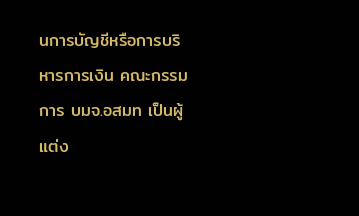นการบัญชีหรือการบริหารการเงิน คณะกรรมการ บมจ.อสมท เป็นผู้แต่ง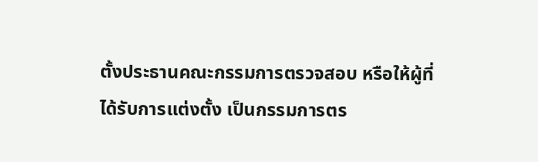ตั้งประธานคณะกรรมการตรวจสอบ หรือให้ผู้ที่ได้รับการแต่งตั้ง เป็นกรรมการตร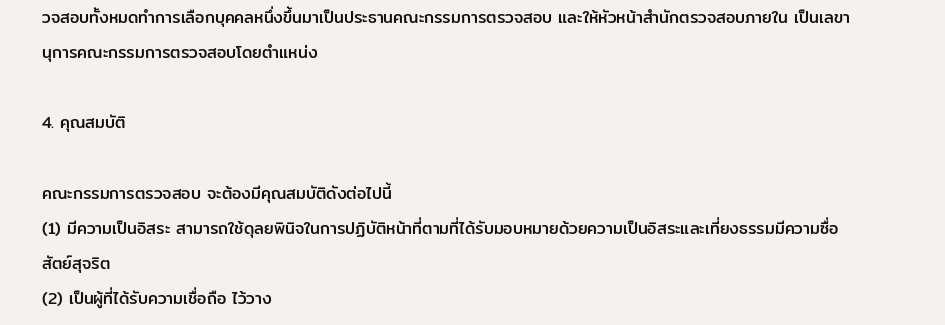วจสอบทั้งหมดทำการเลือกบุคคลหนึ่งขึ้นมาเป็นประธานคณะกรรมการตรวจสอบ และให้หัวหน้าสำนักตรวจสอบภายใน เป็นเลขานุการคณะกรรมการตรวจสอบโดยตำแหน่ง

4. คุณสมบัติ

คณะกรรมการตรวจสอบ จะต้องมีคุณสมบัติดังต่อไปนี้
(1) มีความเป็นอิสระ สามารถใช้ดุลยพินิจในการปฏิบัติหน้าที่ตามที่ได้รับมอบหมายด้วยความเป็นอิสระและเที่ยงธรรมมีความซื่อสัตย์สุจริต
(2) เป็นผู้ที่ได้รับความเชื่อถือ ไว้วาง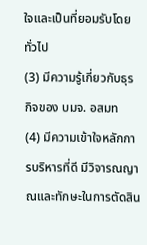ใจและเป็นที่ยอมรับโดยทั่วไป
(3) มีความรู้เกี่ยวกับธุรกิจของ บมจ. อสมท
(4) มีความเข้าใจหลักการบริหารที่ดี มีวิจารณญาณและทักษะในการตัดสิน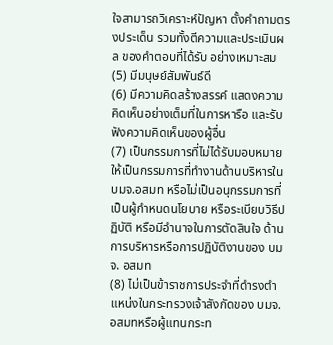ใจสามารถวิเคราะห์ปัญหา ตั้งคำถามตรงประเด็น รวมทั้งตีความและประเมินผล ของคำตอบที่ได้รับ อย่างเหมาะสม
(5) มีมนุษย์สัมพันธ์ดี
(6) มีความคิดสร้างสรรค์ แสดงความคิดเห็นอย่างเต็มที่ในการหารือ และรับฟังความคิดเห็นของผู้อื่น
(7) เป็นกรรมการที่ไม่ได้รับมอบหมายให้เป็นกรรมการที่ทำงานด้านบริหารใน บมจ.อสมท หรือไม่เป็นอนุกรรมการที่เป็นผู้กำหนดนโยบาย หรือระเบียบวิธีปฏิบัติ หรือมีอำนาจในการตัดสินใจ ด้านการบริหารหรือการปฏิบัติงานของ บมจ. อสมท
(8) ไม่เป็นข้าราชการประจำที่ดำรงตำแหน่งในกระทรวงเจ้าสังกัดของ บมจ.อสมทหรือผู้แทนกระท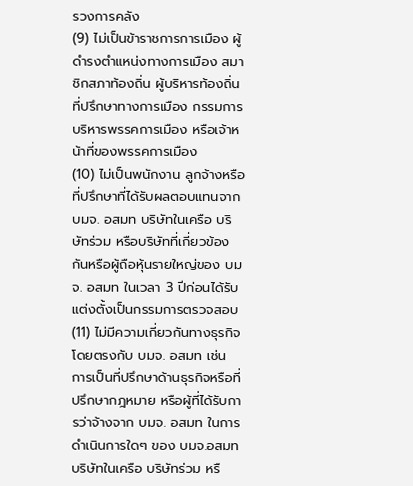รวงการคลัง
(9) ไม่เป็นข้าราชการการเมือง ผู้ดำรงตำแหน่งทางการเมือง สมาชิกสภาท้องถิ่น ผู้บริหารท้องถิ่น ที่ปรึกษาทางการเมือง กรรมการบริหารพรรคการเมือง หรือเจ้าหน้าที่ของพรรคการเมือง
(10) ไม่เป็นพนักงาน ลูกจ้างหรือที่ปรึกษาที่ได้รับผลตอบแทนจาก บมจ. อสมท บริษัทในเครือ บริษัทร่วม หรือบริษัทที่เกี่ยวข้องกันหรือผู้ถือหุ้นรายใหญ่ของ บมจ. อสมท ในเวลา 3 ปีก่อนได้รับแต่งตั้งเป็นกรรมการตรวจสอบ
(11) ไม่มีความเกี่ยวกันทางธุรกิจโดยตรงกับ บมจ. อสมท เช่น การเป็นที่ปรึกษาด้านธุรกิจหรือที่ปรึกษากฎหมาย หรือผู้ที่ได้รับการว่าจ้างจาก บมจ. อสมท ในการดำเนินการใดๆ ของ บมจ.อสมท บริษัทในเครือ บริษัทร่วม หรื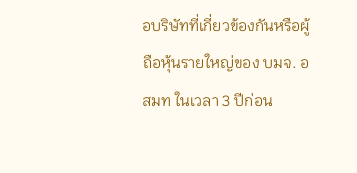อบริษัทที่เกี่ยวข้องกันหรือผู้ถือหุ้นรายใหญ่ของ บมจ. อสมท ในเวลา 3 ปีก่อน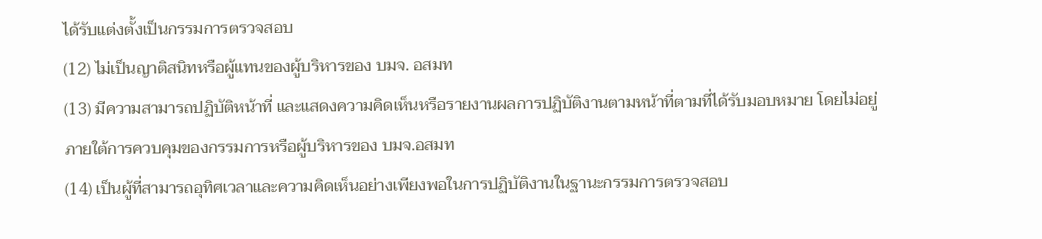ได้รับแต่งตั้งเป็นกรรมการตรวจสอบ
(12) ไม่เป็นญาติสนิทหรือผู้แทนของผู้บริหารของ บมจ. อสมท
(13) มีความสามารถปฏิบัติหน้าที่ และแสดงความคิดเห็นหรือรายงานผลการปฏิบัติงานตามหน้าที่ตามที่ได้รับมอบหมาย โดยไม่อยู่ภายใต้การควบคุมของกรรมการหรือผู้บริหารของ บมจ.อสมท
(14) เป็นผู้ที่สามารถอุทิศเวลาและความคิดเห็นอย่างเพียงพอในการปฏิบัติงานในฐานะกรรมการตรวจสอบ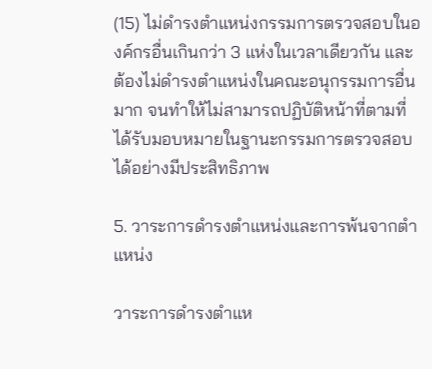(15) ไม่ดำรงตำแหน่งกรรมการตรวจสอบในองค์กรอื่นเกินกว่า 3 แห่งในเวลาเดียวกัน และต้องไม่ดำรงตำแหน่งในคณะอนุกรรมการอื่นมาก จนทำให้ไม่สามารถปฏิบัติหน้าที่ตามที่ได้รับมอบหมายในฐานะกรรมการตรวจสอบได้อย่างมีประสิทธิภาพ

5. วาระการดำรงตำแหน่งและการพ้นจากตำแหน่ง

วาระการดำรงตำแห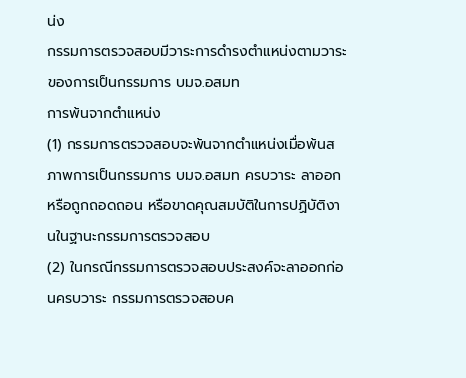น่ง
กรรมการตรวจสอบมีวาระการดำรงตำแหน่งตามวาระของการเป็นกรรมการ บมจ.อสมท
การพ้นจากตำแหน่ง
(1) กรรมการตรวจสอบจะพ้นจากตำแหน่งเมื่อพ้นสภาพการเป็นกรรมการ บมจ.อสมท ครบวาระ ลาออกหรือถูกถอดถอน หรือขาดคุณสมบัติในการปฏิบัติงานในฐานะกรรมการตรวจสอบ
(2) ในกรณีกรรมการตรวจสอบประสงค์จะลาออกก่อนครบวาระ กรรมการตรวจสอบค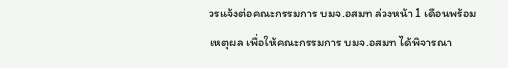วรแจ้งต่อคณะกรรมการ บมจ.อสมท ล่วงหน้า 1 เดือนพร้อมเหตุผล เพื่อให้คณะกรรมการ บมจ.อสมท ได้พิจารณา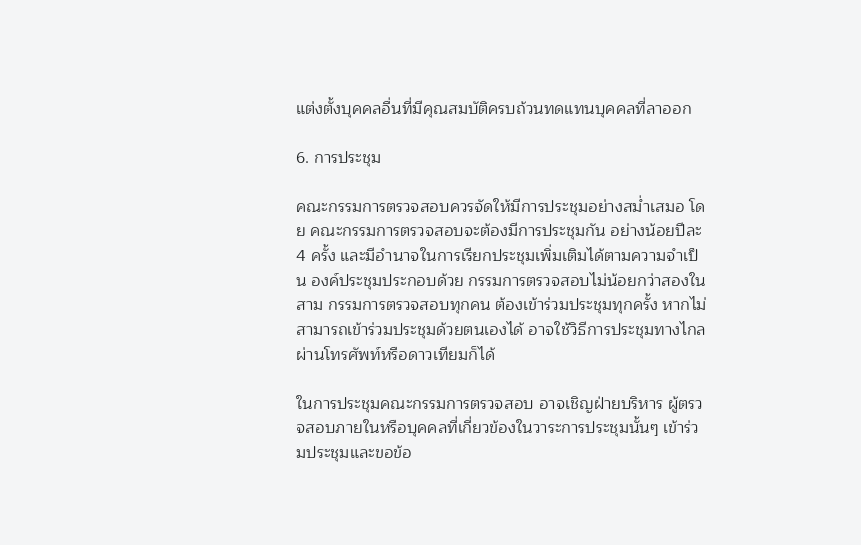แต่งตั้งบุคคลอื่นที่มีคุณสมบัติครบถ้วนทดแทนบุคคลที่ลาออก

6. การประชุม

คณะกรรมการตรวจสอบควรจัดให้มีการประชุมอย่างสม่ำเสมอ โดย คณะกรรมการตรวจสอบจะต้องมีการประชุมกัน อย่างน้อยปีละ 4 ครั้ง และมีอำนาจในการเรียกประชุมเพิ่มเติมได้ตามความจำเป็น องค์ประชุมประกอบด้วย กรรมการตรวจสอบไม่น้อยกว่าสองในสาม กรรมการตรวจสอบทุกคน ต้องเข้าร่วมประชุมทุกครั้ง หากไม่สามารถเข้าร่วมประชุมด้วยตนเองได้ อาจใช้วิธีการประชุมทางไกลผ่านโทรศัพท์หรือดาวเทียมก็ได้

ในการประชุมคณะกรรมการตรวจสอบ อาจเชิญฝ่ายบริหาร ผู้ตรวจสอบภายในหรือบุคคลที่เกี่ยวข้องในวาระการประชุมนั้นๆ เข้าร่วมประชุมและขอข้อ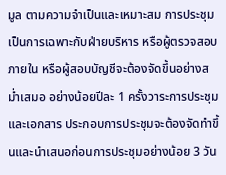มูล ตามความจำเป็นและเหมาะสม การประชุมเป็นการเฉพาะกับฝ่ายบริหาร หรือผู้ตรวจสอบภายใน หรือผู้สอบบัญชีจะต้องจัดขึ้นอย่างสม่ำเสมอ อย่างน้อยปีละ 1 ครั้งวาระการประชุมและเอกสาร ประกอบการประชุมจะต้องจัดทำขึ้นและนำเสนอก่อนการประชุมอย่างน้อย 3 วัน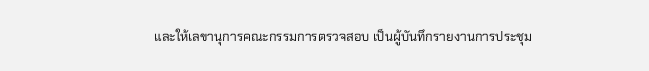และให้เลขานุการคณะกรรมการตรวจสอบ เป็นผู้บันทึกรายงานการประชุม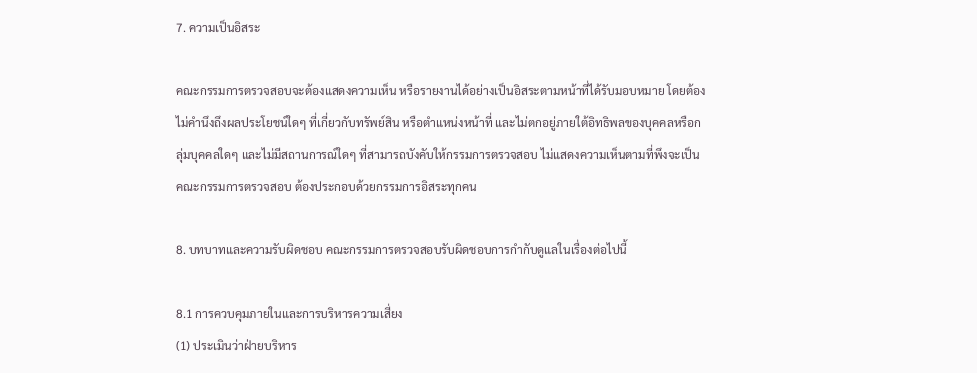7. ความเป็นอิสระ

คณะกรรมการตรวจสอบจะต้องแสดงความเห็น หรือรายงานได้อย่างเป็นอิสระตามหน้าที่ได้รับมอบหมาย โดยต้องไม่คำนึงถึงผลประโยชน์ใดๆ ที่เกี่ยวกับทรัพย์สิน หรือตำแหน่งหน้าที่ และไม่ตกอยู่ภายใต้อิทธิพลของบุคคลหรือกลุ่มบุคคลใดๆ และไม่มีสถานการณ์ใดๆ ที่สามารถบังคับให้กรรมการตรวจสอบ ไม่แสดงความเห็นตามที่พึงจะเป็น คณะกรรมการตรวจสอบ ต้องประกอบด้วยกรรมการอิสระทุกคน

8. บทบาทและความรับผิดชอบ คณะกรรมการตรวจสอบรับผิดชอบการกำกับดูแลในเรื่องต่อไปนี้

8.1 การควบคุมภายในและการบริหารความเสี่ยง
(1) ประเมินว่าฝ่ายบริหาร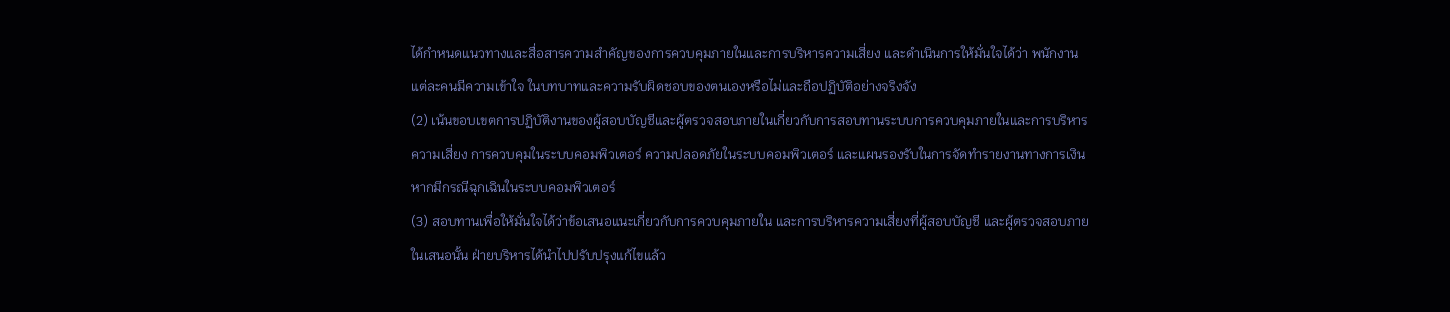ได้กำหนดแนวทางและสื่อสารความสำคัญของการควบคุมภายในและการบริหารความเสี่ยง และดำเนินการให้มั่นใจได้ว่า พนักงานแต่ละคนมีความเข้าใจ ในบทบาทและความรับผิดชอบของตนเองหรือไม่และถือปฏิบัติอย่างจริงจัง
(2) เน้นขอบเขตการปฏิบัติงานของผู้สอบบัญชีและผู้ตรวจสอบภายในเกี่ยวกับการสอบทานระบบการควบคุมภายในและการบริหารความเสี่ยง การควบคุมในระบบคอมพิวเตอร์ ความปลอดภัยในระบบคอมพิวเตอร์ และแผนรองรับในการจัดทำรายงานทางการเงินหากมีกรณีฉุกเฉินในระบบคอมพิวเตอร์
(3) สอบทานเพื่อให้มั่นใจได้ว่าข้อเสนอแนะเกี่ยวกับการควบคุมภายใน และการบริหารความเสี่ยงที่ผู้สอบบัญชี และผู้ตรวจสอบภายในเสนอนั้น ฝ่ายบริหารได้นำไปปรับปรุงแก้ไขแล้ว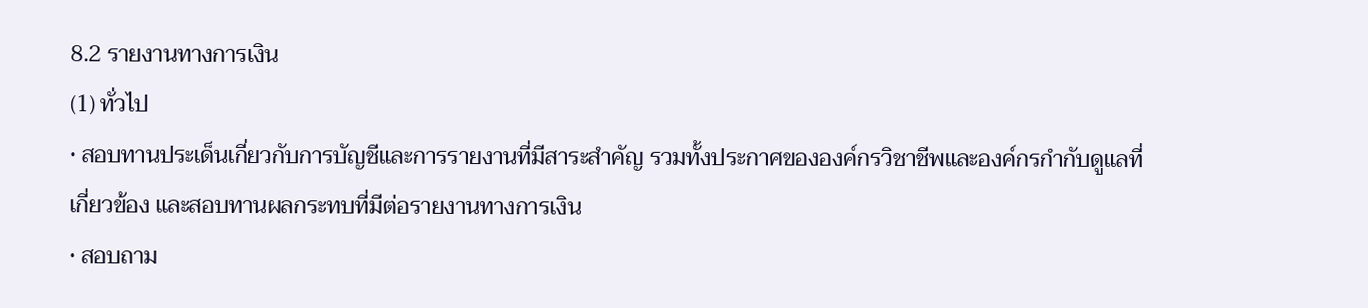8.2 รายงานทางการเงิน
(1) ทั่วไป
• สอบทานประเด็นเกี่ยวกับการบัญชีและการรายงานที่มีสาระสำคัญ รวมทั้งประกาศขององค์กรวิชาชีพและองค์กรกำกับดูแลที่เกี่ยวข้อง และสอบทานผลกระทบที่มีต่อรายงานทางการเงิน
• สอบถาม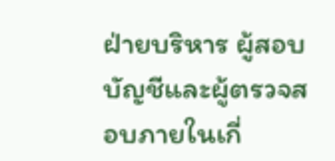ฝ่ายบริหาร ผู้สอบบัญชีและผู้ตรวจสอบภายในเกี่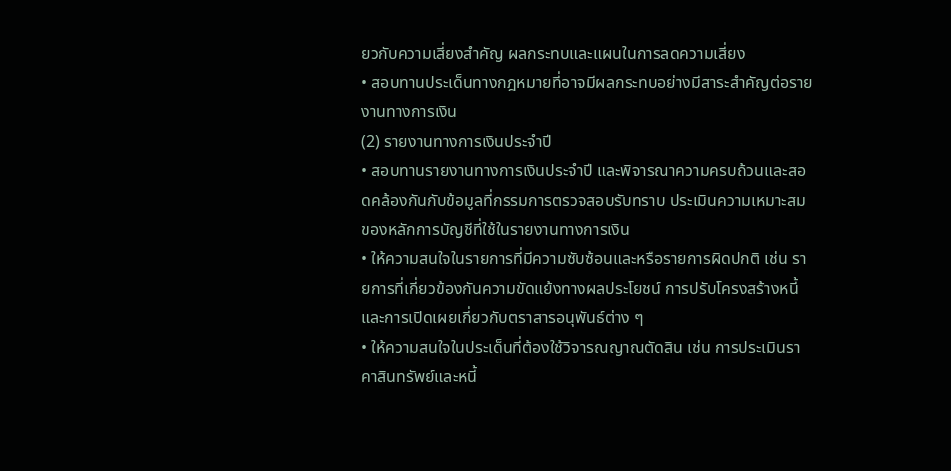ยวกับความเสี่ยงสำคัญ ผลกระทบและแผนในการลดความเสี่ยง
• สอบทานประเด็นทางกฎหมายที่อาจมีผลกระทบอย่างมีสาระสำคัญต่อรายงานทางการเงิน
(2) รายงานทางการเงินประจำปี
• สอบทานรายงานทางการเงินประจำปี และพิจารณาความครบถ้วนและสอดคล้องกันกับข้อมูลที่กรรมการตรวจสอบรับทราบ ประเมินความเหมาะสมของหลักการบัญชีที่ใช้ในรายงานทางการเงิน
• ให้ความสนใจในรายการที่มีความซับซ้อนและหรือรายการผิดปกติ เช่น รายการที่เกี่ยวข้องกันความขัดแย้งทางผลประโยชน์ การปรับโครงสร้างหนี้ และการเปิดเผยเกี่ยวกับตราสารอนุพันธ์ต่าง ๆ
• ให้ความสนใจในประเด็นที่ต้องใช้วิจารณญาณตัดสิน เช่น การประเมินราคาสินทรัพย์และหนี้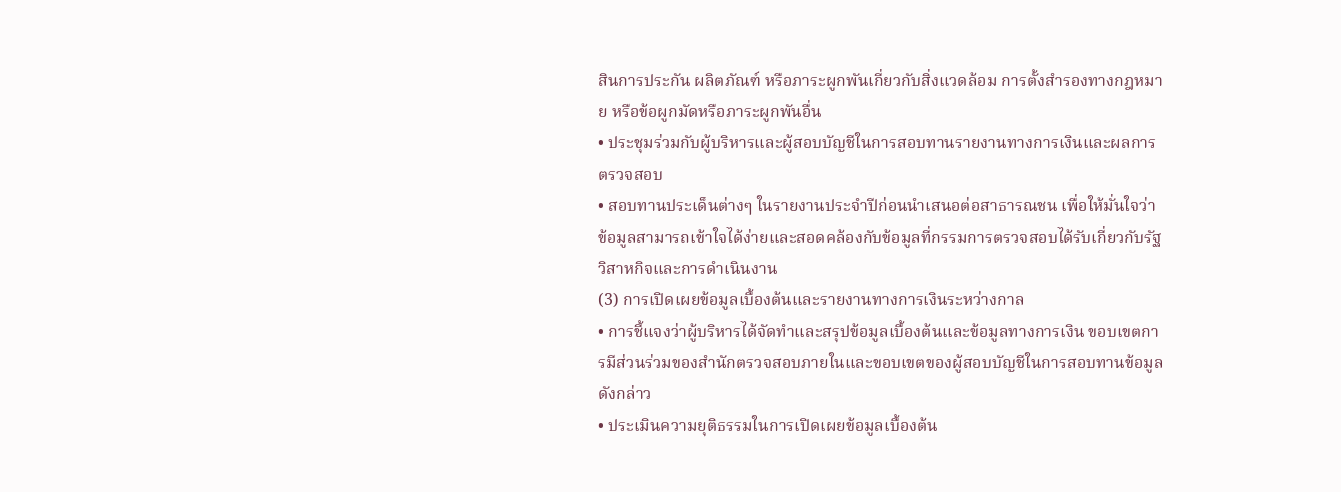สินการประกัน ผลิตภัณฑ์ หรือภาระผูกพันเกี่ยวกับสิ่งแวดล้อม การตั้งสำรองทางกฎหมาย หรือข้อผูกมัดหรือภาระผูกพันอื่น
• ประชุมร่วมกับผู้บริหารและผู้สอบบัญชีในการสอบทานรายงานทางการเงินและผลการตรวจสอบ
• สอบทานประเด็นต่างๆ ในรายงานประจำปีก่อนนำเสนอต่อสาธารณชน เพื่อให้มั่นใจว่าข้อมูลสามารถเข้าใจได้ง่ายและสอดคล้องกับข้อมูลที่กรรมการตรวจสอบได้รับเกี่ยวกับรัฐวิสาหกิจและการดำเนินงาน
(3) การเปิดเผยข้อมูลเบื้องต้นและรายงานทางการเงินระหว่างกาล
• การชี้แจงว่าผู้บริหารได้จัดทำและสรุปข้อมูลเบื้องต้นและข้อมูลทางการเงิน ขอบเขตการมีส่วนร่วมของสำนักตรวจสอบภายในและขอบเขตของผู้สอบบัญชีในการสอบทานข้อมูลดังกล่าว
• ประเมินความยุติธรรมในการเปิดเผยข้อมูลเบื้องต้น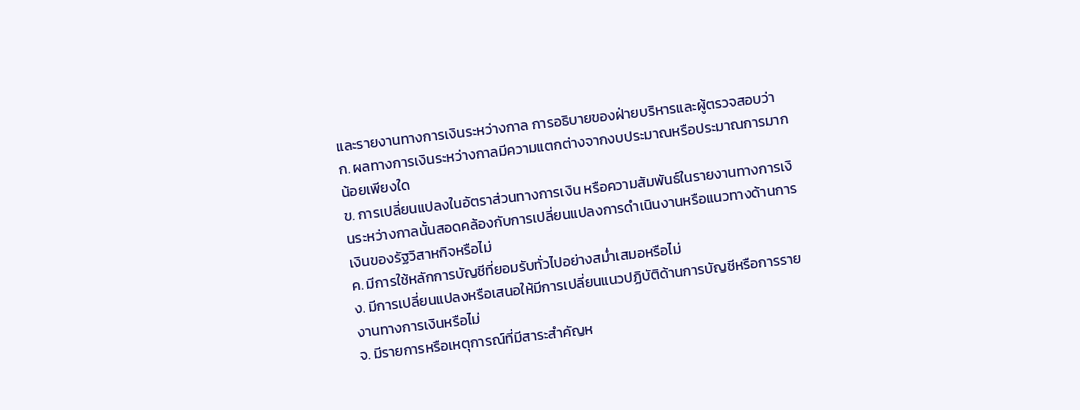และรายงานทางการเงินระหว่างกาล การอธิบายของฝ่ายบริหารและผู้ตรวจสอบว่า
ก. ผลทางการเงินระหว่างกาลมีความแตกต่างจากงบประมาณหรือประมาณการมากน้อยเพียงใด
ข. การเปลี่ยนแปลงในอัตราส่วนทางการเงิน หรือความสัมพันธ์ในรายงานทางการเงินระหว่างกาลนั้นสอดคล้องกับการเปลี่ยนแปลงการดำเนินงานหรือแนวทางด้านการเงินของรัฐวิสาหกิจหรือไม่
ค. มีการใช้หลักการบัญชีที่ยอมรับทั่วไปอย่างสม่ำเสมอหรือไม่
ง. มีการเปลี่ยนแปลงหรือเสนอให้มีการเปลี่ยนแนวปฏิบัติด้านการบัญชีหรือการรายงานทางการเงินหรือไม่
จ. มีรายการหรือเหตุการณ์ที่มีสาระสำคัญห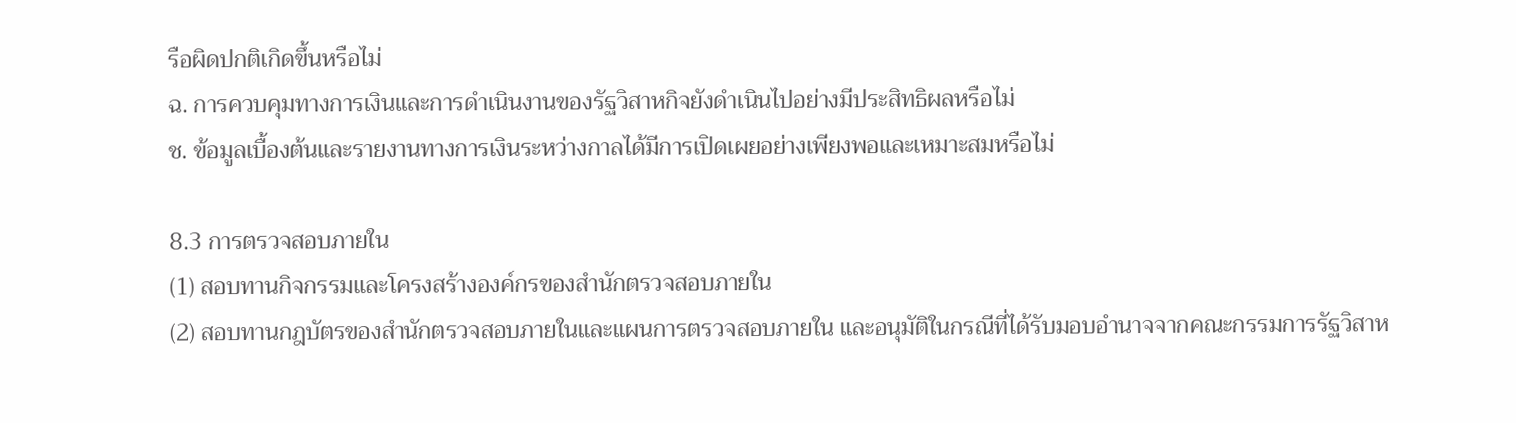รือผิดปกติเกิดขึ้นหรือไม่
ฉ. การควบคุมทางการเงินและการดำเนินงานของรัฐวิสาหกิจยังดำเนินไปอย่างมีประสิทธิผลหรือไม่
ช. ข้อมูลเบื้องต้นและรายงานทางการเงินระหว่างกาลได้มีการเปิดเผยอย่างเพียงพอและเหมาะสมหรือไม่

8.3 การตรวจสอบภายใน
(1) สอบทานกิจกรรมและโครงสร้างองค์กรของสำนักตรวจสอบภายใน
(2) สอบทานกฎบัตรของสำนักตรวจสอบภายในและแผนการตรวจสอบภายใน และอนุมัติในกรณีที่ได้รับมอบอำนาจจากคณะกรรมการรัฐวิสาห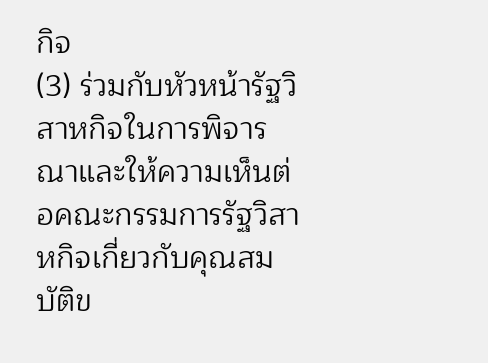กิจ
(3) ร่วมกับหัวหน้ารัฐวิสาหกิจในการพิจารณาและให้ความเห็นต่อคณะกรรมการรัฐวิสาหกิจเกี่ยวกับคุณสมบัติข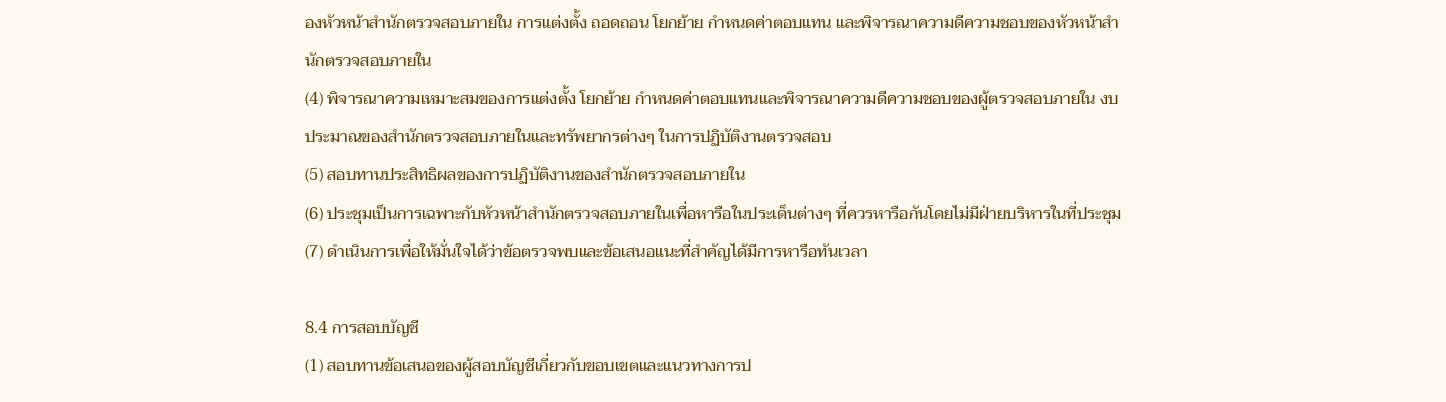องหัวหน้าสำนักตรวจสอบภายใน การแต่งตั้ง ถอดถอน โยกย้าย กำหนดค่าตอบแทน และพิจารณาความดีความชอบของหัวหน้าสำนักตรวจสอบภายใน
(4) พิจารณาความเหมาะสมของการแต่งตั้ง โยกย้าย กำหนดค่าตอบแทนและพิจารณาความดีความชอบของผู้ตรวจสอบภายใน งบประมาณของสำนักตรวจสอบภายในและทรัพยากรต่างๆ ในการปฏิบัติงานตรวจสอบ
(5) สอบทานประสิทธิผลของการปฏิบัติงานของสำนักตรวจสอบภายใน
(6) ประชุมเป็นการเฉพาะกับหัวหน้าสำนักตรวจสอบภายในเพื่อหารือในประเด็นต่างๆ ที่ควรหารือกันโดยไม่มีฝ่ายบริหารในที่ประชุม
(7) ดำเนินการเพื่อให้มั่นใจได้ว่าข้อตรวจพบและข้อเสนอแนะที่สำคัญได้มีการหารือทันเวลา

8.4 การสอบบัญชี
(1) สอบทานข้อเสนอของผู้สอบบัญชีเกี่ยวกับขอบเขตและแนวทางการป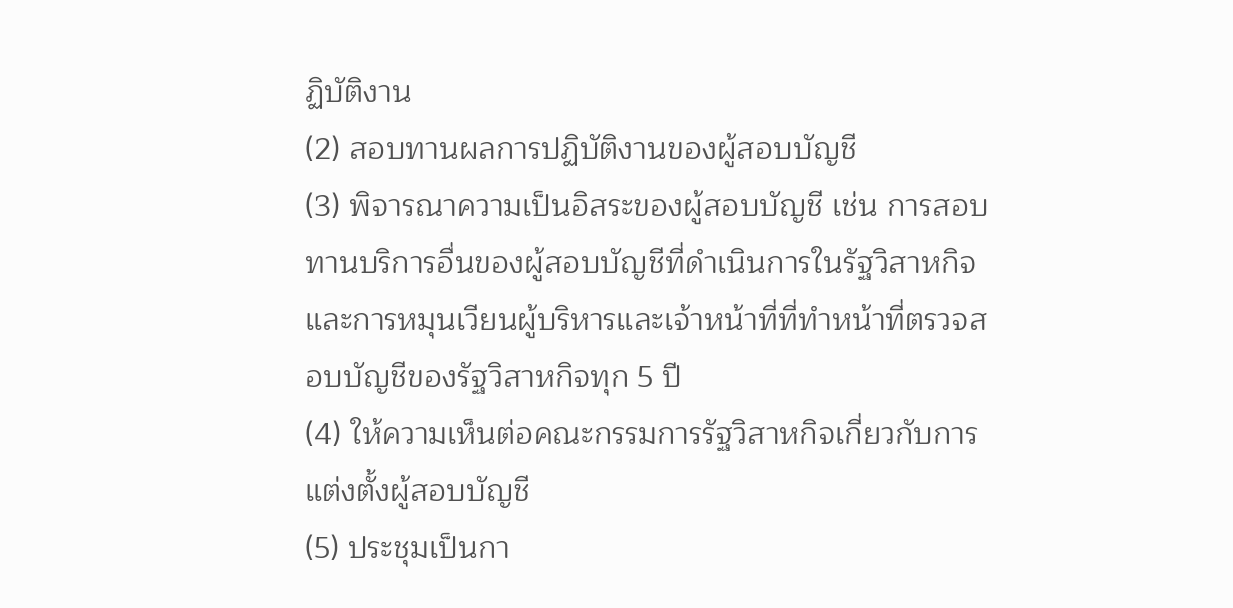ฏิบัติงาน
(2) สอบทานผลการปฏิบัติงานของผู้สอบบัญชี
(3) พิจารณาความเป็นอิสระของผู้สอบบัญชี เช่น การสอบทานบริการอื่นของผู้สอบบัญชีที่ดำเนินการในรัฐวิสาหกิจ และการหมุนเวียนผู้บริหารและเจ้าหน้าที่ที่ทำหน้าที่ตรวจสอบบัญชีของรัฐวิสาหกิจทุก 5 ปี
(4) ให้ความเห็นต่อคณะกรรมการรัฐวิสาหกิจเกี่ยวกับการแต่งตั้งผู้สอบบัญชี
(5) ประชุมเป็นกา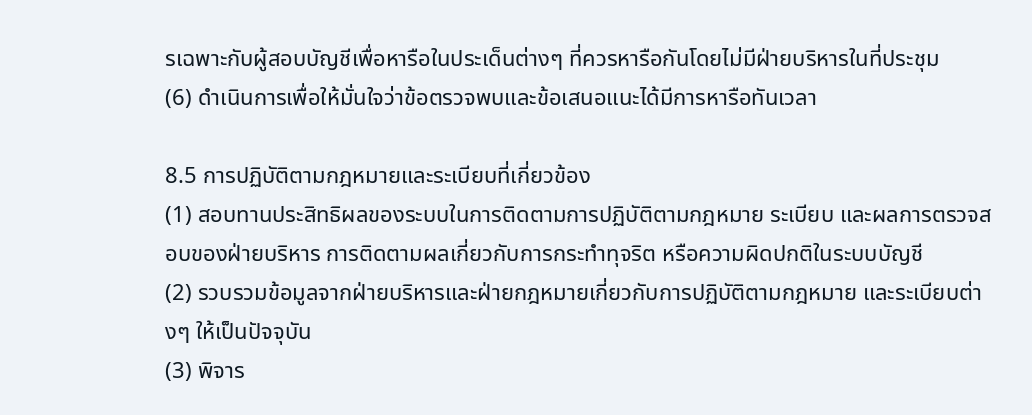รเฉพาะกับผู้สอบบัญชีเพื่อหารือในประเด็นต่างๆ ที่ควรหารือกันโดยไม่มีฝ่ายบริหารในที่ประชุม
(6) ดำเนินการเพื่อให้มั่นใจว่าข้อตรวจพบและข้อเสนอแนะได้มีการหารือทันเวลา

8.5 การปฏิบัติตามกฎหมายและระเบียบที่เกี่ยวข้อง
(1) สอบทานประสิทธิผลของระบบในการติดตามการปฏิบัติตามกฎหมาย ระเบียบ และผลการตรวจสอบของฝ่ายบริหาร การติดตามผลเกี่ยวกับการกระทำทุจริต หรือความผิดปกติในระบบบัญชี
(2) รวบรวมข้อมูลจากฝ่ายบริหารและฝ่ายกฎหมายเกี่ยวกับการปฏิบัติตามกฎหมาย และระเบียบต่างๆ ให้เป็นปัจจุบัน
(3) พิจาร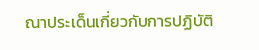ณาประเด็นเกี่ยวกับการปฏิบัติ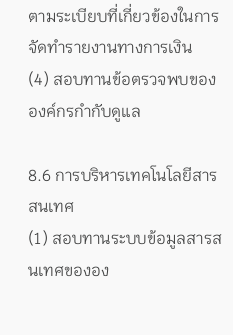ตามระเบียบที่เกี่ยวข้องในการจัดทำรายงานทางการเงิน
(4) สอบทานข้อตรวจพบขององค์กรกำกับดูแล

8.6 การบริหารเทคโนโลยีสารสนเทศ
(1) สอบทานระบบข้อมูลสารสนเทศขององ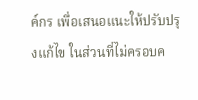ค์กร เพื่อเสนอแนะให้ปรับปรุงแก้ไข ในส่วนที่ไม่ครอบค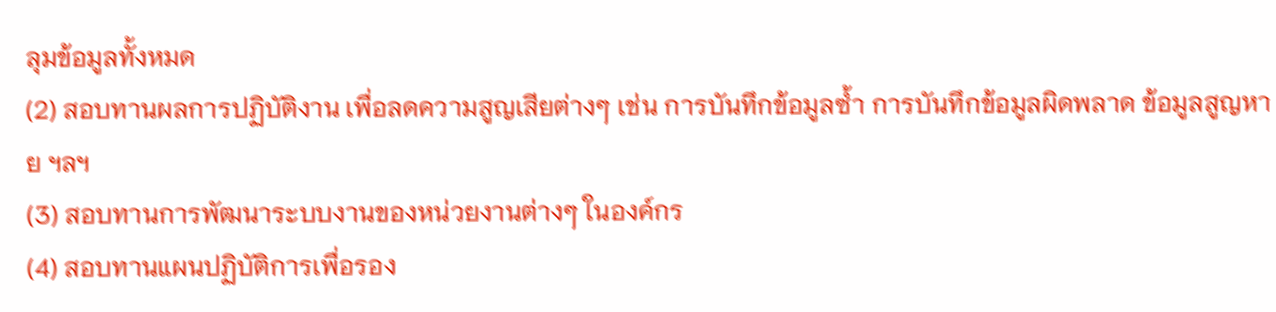ลุมข้อมูลทั้งหมด
(2) สอบทานผลการปฏิบัติงาน เพื่อลดความสูญเสียต่างๆ เช่น การบันทึกข้อมูลซ้ำ การบันทึกข้อมูลผิดพลาด ข้อมูลสูญหาย ฯลฯ
(3) สอบทานการพัฒนาระบบงานของหน่วยงานต่างๆ ในองค์กร
(4) สอบทานแผนปฏิบัติการเพื่อรอง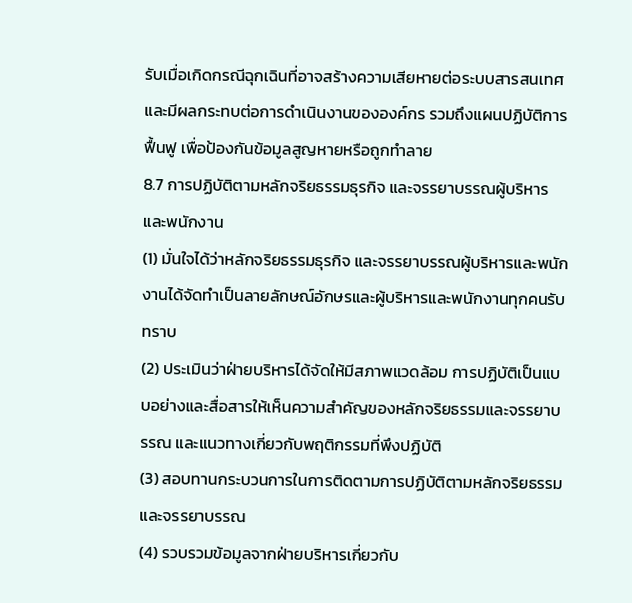รับเมื่อเกิดกรณีฉุกเฉินที่อาจสร้างความเสียหายต่อระบบสารสนเทศ และมีผลกระทบต่อการดำเนินงานขององค์กร รวมถึงแผนปฏิบัติการฟื้นฟู เพื่อป้องกันข้อมูลสูญหายหรือถูกทำลาย
8.7 การปฏิบัติตามหลักจริยธรรมธุรกิจ และจรรยาบรรณผู้บริหารและพนักงาน
(1) มั่นใจได้ว่าหลักจริยธรรมธุรกิจ และจรรยาบรรณผู้บริหารและพนักงานได้จัดทำเป็นลายลักษณ์อักษรและผู้บริหารและพนักงานทุกคนรับทราบ
(2) ประเมินว่าฝ่ายบริหารได้จัดให้มีสภาพแวดล้อม การปฏิบัติเป็นแบบอย่างและสื่อสารให้เห็นความสำคัญของหลักจริยธรรมและจรรยาบรรณ และแนวทางเกี่ยวกับพฤติกรรมที่พึงปฏิบัติ
(3) สอบทานกระบวนการในการติดตามการปฏิบัติตามหลักจริยธรรมและจรรยาบรรณ
(4) รวบรวมข้อมูลจากฝ่ายบริหารเกี่ยวกับ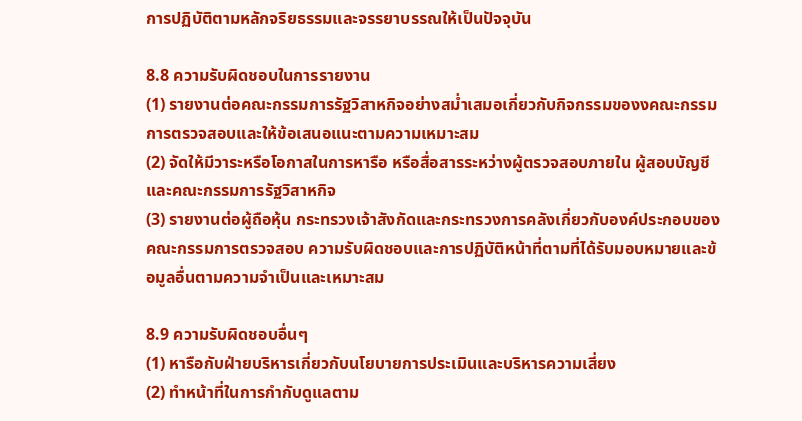การปฏิบัติตามหลักจริยธรรมและจรรยาบรรณให้เป็นปัจจุบัน

8.8 ความรับผิดชอบในการรายงาน
(1) รายงานต่อคณะกรรมการรัฐวิสาหกิจอย่างสม่ำเสมอเกี่ยวกับกิจกรรมของงคณะกรรมการตรวจสอบและให้ข้อเสนอแนะตามความเหมาะสม
(2) จัดให้มีวาระหรือโอกาสในการหารือ หรือสื่อสารระหว่างผู้ตรวจสอบภายใน ผู้สอบบัญชี และคณะกรรมการรัฐวิสาหกิจ
(3) รายงานต่อผู้ถือหุ้น กระทรวงเจ้าสังกัดและกระทรวงการคลังเกี่ยวกับองค์ประกอบของคณะกรรมการตรวจสอบ ความรับผิดชอบและการปฏิบัติหน้าที่ตามที่ได้รับมอบหมายและข้อมูลอื่นตามความจำเป็นและเหมาะสม

8.9 ความรับผิดชอบอื่นๆ
(1) หารือกับฝ่ายบริหารเกี่ยวกับนโยบายการประเมินและบริหารความเสี่ยง
(2) ทำหน้าที่ในการกำกับดูแลตาม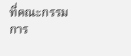ที่คณะกรรมการ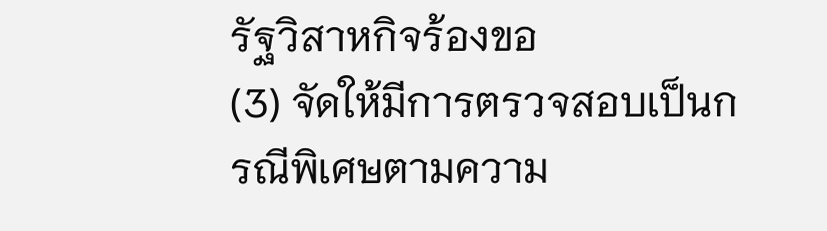รัฐวิสาหกิจร้องขอ
(3) จัดให้มีการตรวจสอบเป็นกรณีพิเศษตามความ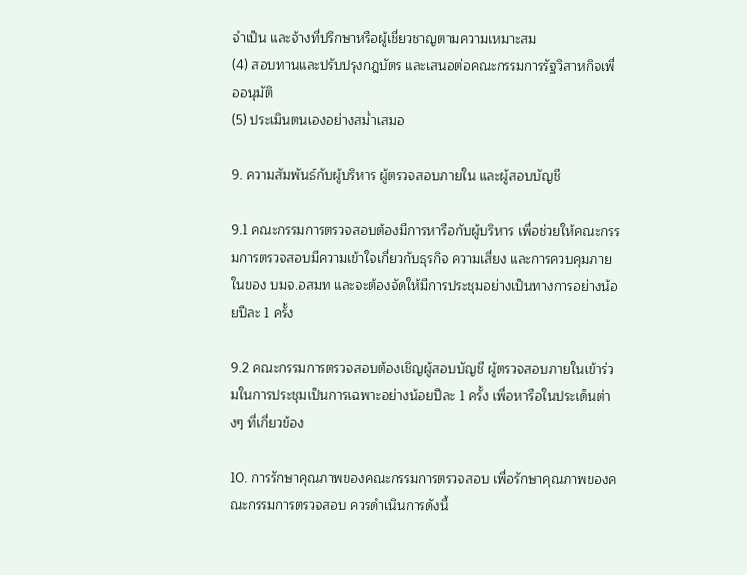จำเป็น และจ้างที่ปรึกษาหรือผู้เชี่ยวชาญตามความเหมาะสม
(4) สอบทานและปรับปรุงกฎบัตร และเสนอต่อคณะกรรมการรัฐวิสาหกิจเพื่ออนุมัติ
(5) ประเมินตนเองอย่างสม่ำเสมอ

9. ความสัมพันธ์กับผู้บริหาร ผู้ตรวจสอบภายใน และผู้สอบบัญชี

9.1 คณะกรรมการตรวจสอบต้องมีการหารือกับผู้บริหาร เพื่อช่วยให้คณะกรรมการตรวจสอบมีความเข้าใจเกี่ยวกับธุรกิจ ความเสี่ยง และการควบคุมภายในของ บมจ.อสมท และจะต้องจัดให้มีการประชุมอย่างเป็นทางการอย่างน้อยปีละ 1 ครั้ง

9.2 คณะกรรมการตรวจสอบต้องเชิญผู้สอบบัญชี ผู้ตรวจสอบภายในเข้าร่วมในการประชุมเป็นการเฉพาะอย่างน้อยปีละ 1 ครั้ง เพื่อหารือในประเด็นต่างๆ ที่เกี่ยวข้อง

10. การรักษาคุณภาพของคณะกรรมการตรวจสอบ เพื่อรักษาคุณภาพของคณะกรรมการตรวจสอบ ควรดำเนินการดังนี้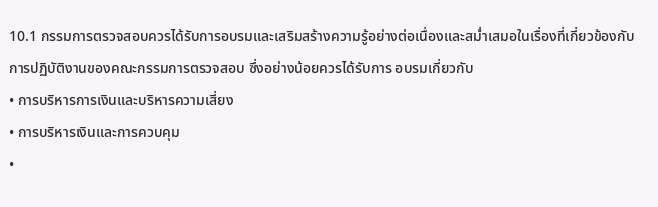10.1 กรรมการตรวจสอบควรได้รับการอบรมและเสริมสร้างความรู้อย่างต่อเนื่องและสม่ำเสมอในเรื่องที่เกี่ยวข้องกับการปฏิบัติงานของคณะกรรมการตรวจสอบ ซึ่งอย่างน้อยควรได้รับการ อบรมเกี่ยวกับ
• การบริหารการเงินและบริหารความเสี่ยง
• การบริหารเงินและการควบคุม
•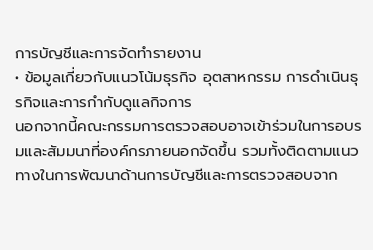การบัญชีและการจัดทำรายงาน
• ข้อมูลเกี่ยวกับแนวโน้มธุรกิจ อุตสาหกรรม การดำเนินธุรกิจและการกำกับดูแลกิจการ
นอกจากนี้คณะกรรมการตรวจสอบอาจเข้าร่วมในการอบรมและสัมมนาที่องค์กรภายนอกจัดขึ้น รวมทั้งติดตามแนวทางในการพัฒนาด้านการบัญชีและการตรวจสอบจาก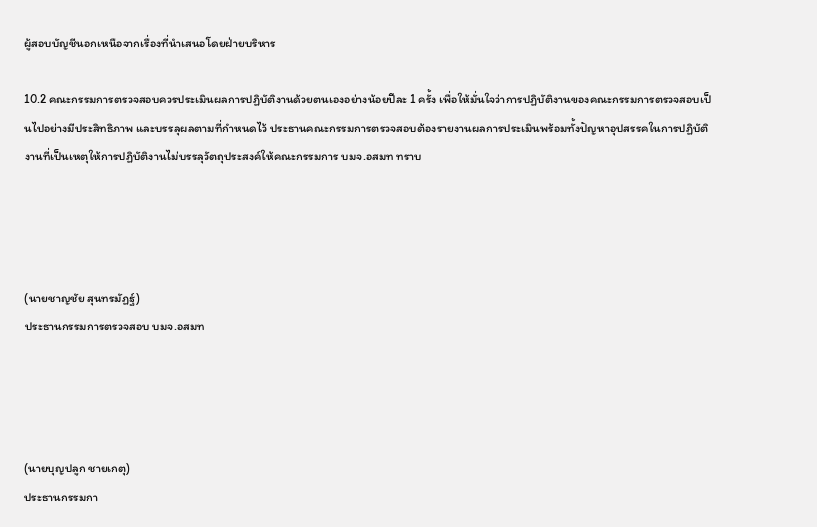ผู้สอบบัญชีนอกเหนือจากเรื่องที่นำเสนอโดยฝ่ายบริหาร

10.2 คณะกรรมการตรวจสอบควรประเมินผลการปฏิบัติงานด้วยตนเองอย่างน้อยปีละ 1 ครั้ง เพื่อให้มั่นใจว่าการปฏิบัติงานของคณะกรรมการตรวจสอบเป็นไปอย่างมีประสิทธิภาพ และบรรลุผลตามที่กำหนดไว้ ประธานคณะกรรมการตรวจสอบต้องรายงานผลการประเมินพร้อมทั้งปัญหาอุปสรรคในการปฏิบัติงานที่เป็นเหตุให้การปฏิบัติงานไม่บรรลุวัตถุประสงค์ให้คณะกรรมการ บมจ.อสมท ทราบ




(นายชาญชัย สุนทรมัฏฐ์)
ประธานกรรมการตรวจสอบ บมจ.อสมท




(นายบุญปลูก ชายเกตุ)
ประธานกรรมกา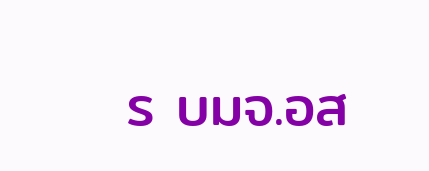ร บมจ.อส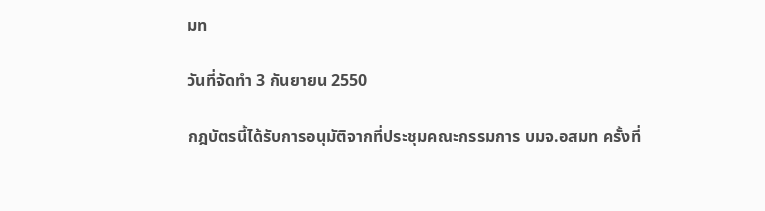มท

วันที่จัดทำ 3 กันยายน 2550

กฎบัตรนี้ได้รับการอนุมัติจากที่ประชุมคณะกรรมการ บมจ.อสมท ครั้งที่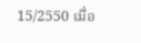15/2550 เมื่อ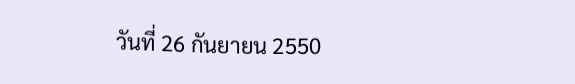วันที่ 26 กันยายน 2550